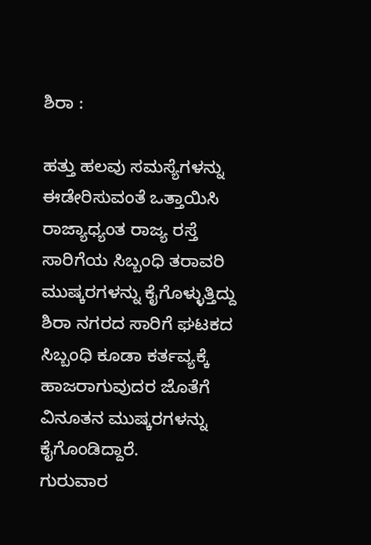ಶಿರಾ :

ಹತ್ತು ಹಲವು ಸಮಸ್ಯೆಗಳನ್ನು ಈಡೇರಿಸುವಂತೆ ಒತ್ತಾಯಿಸಿ ರಾಜ್ಯಾಧ್ಯಂತ ರಾಜ್ಯ ರಸ್ತೆ ಸಾರಿಗೆಯ ಸಿಬ್ಬಂಧಿ ತರಾವರಿ ಮುಷ್ಕರಗಳನ್ನು ಕೈಗೊಳ್ಳುತ್ತಿದ್ದು ಶಿರಾ ನಗರದ ಸಾರಿಗೆ ಘಟಕದ ಸಿಬ್ಬಂಧಿ ಕೂಡಾ ಕರ್ತವ್ಯಕ್ಕೆ ಹಾಜರಾಗುವುದರ ಜೊತೆಗೆ ವಿನೂತನ ಮುಷ್ಕರಗಳನ್ನು ಕೈಗೊಂಡಿದ್ದಾರೆ.
ಗುರುವಾರ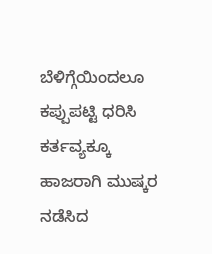ಬೆಳಿಗ್ಗೆಯಿಂದಲೂ ಕಪ್ಪುಪಟ್ಟಿ ಧರಿಸಿ ಕರ್ತವ್ಯಕ್ಕೂ ಹಾಜರಾಗಿ ಮುಷ್ಕರ ನಡೆಸಿದ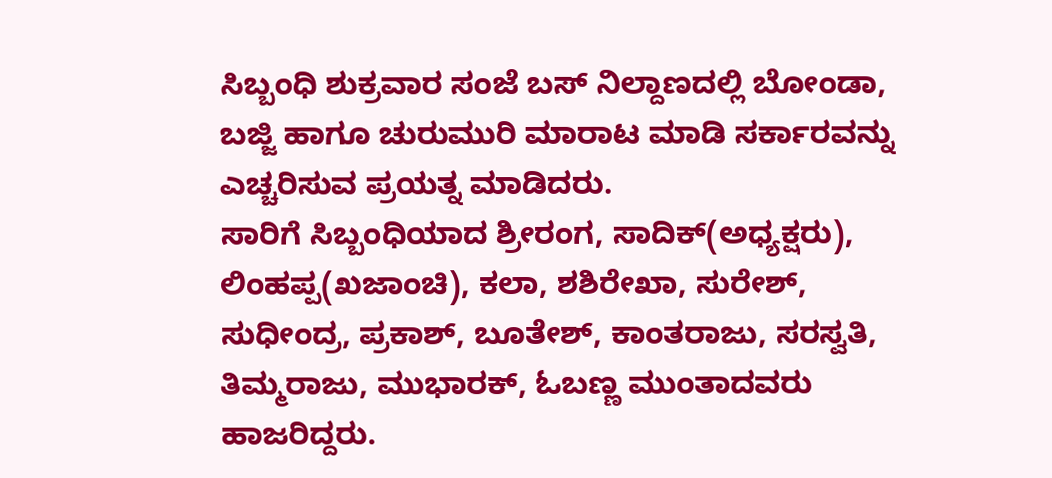ಸಿಬ್ಬಂಧಿ ಶುಕ್ರವಾರ ಸಂಜೆ ಬಸ್ ನಿಲ್ದಾಣದಲ್ಲಿ ಬೋಂಡಾ, ಬಜ್ಜಿ ಹಾಗೂ ಚುರುಮುರಿ ಮಾರಾಟ ಮಾಡಿ ಸರ್ಕಾರವನ್ನು ಎಚ್ಚರಿಸುವ ಪ್ರಯತ್ನ ಮಾಡಿದರು.
ಸಾರಿಗೆ ಸಿಬ್ಬಂಧಿಯಾದ ಶ್ರೀರಂಗ, ಸಾದಿಕ್(ಅಧ್ಯಕ್ಷರು), ಲಿಂಹಪ್ಪ(ಖಜಾಂಚಿ), ಕಲಾ, ಶಶಿರೇಖಾ, ಸುರೇಶ್, ಸುಧೀಂದ್ರ, ಪ್ರಕಾಶ್, ಬೂತೇಶ್, ಕಾಂತರಾಜು, ಸರಸ್ವತಿ, ತಿಮ್ಮರಾಜು, ಮುಭಾರಕ್, ಓಬಣ್ಣ ಮುಂತಾದವರು ಹಾಜರಿದ್ದರು.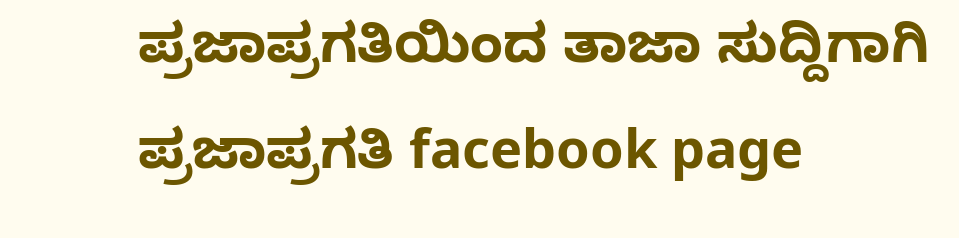ಪ್ರಜಾಪ್ರಗತಿಯಿಂದ ತಾಜಾ ಸುದ್ದಿಗಾಗಿ ಪ್ರಜಾಪ್ರಗತಿ facebook page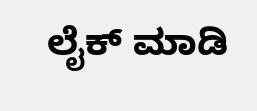ಲೈಕ್ ಮಾಡಿ